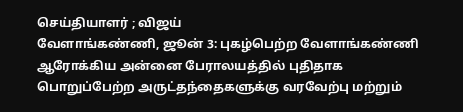செய்தியாளர் ; விஜய்
வேளாங்கண்ணி, ஜூன் 3: புகழ்பெற்ற வேளாங்கண்ணி ஆரோக்கிய அன்னை பேராலயத்தில் புதிதாக பொறுப்பேற்ற அருட்தந்தைகளுக்கு வரவேற்பு மற்றும்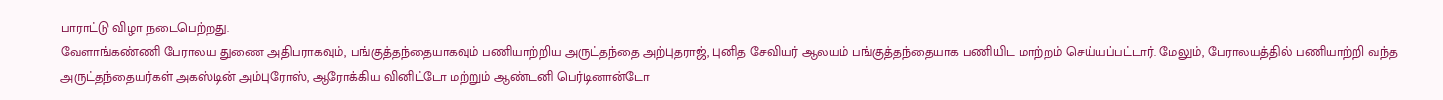பாராட்டு விழா நடைபெற்றது.
வேளாங்கண்ணி பேராலய துணை அதிபராகவும், பங்குத்தந்தையாகவும் பணியாற்றிய அருட்தந்தை அற்புதராஜ், புனித சேவியர் ஆலயம் பங்குத்தந்தையாக பணியிட மாற்றம் செய்யப்பட்டார். மேலும், பேராலயத்தில் பணியாற்றி வந்த அருட்தந்தையர்கள் அகஸ்டின் அம்புரோஸ், ஆரோக்கிய வினிட்டோ மற்றும் ஆண்டனி பெர்டினான்டோ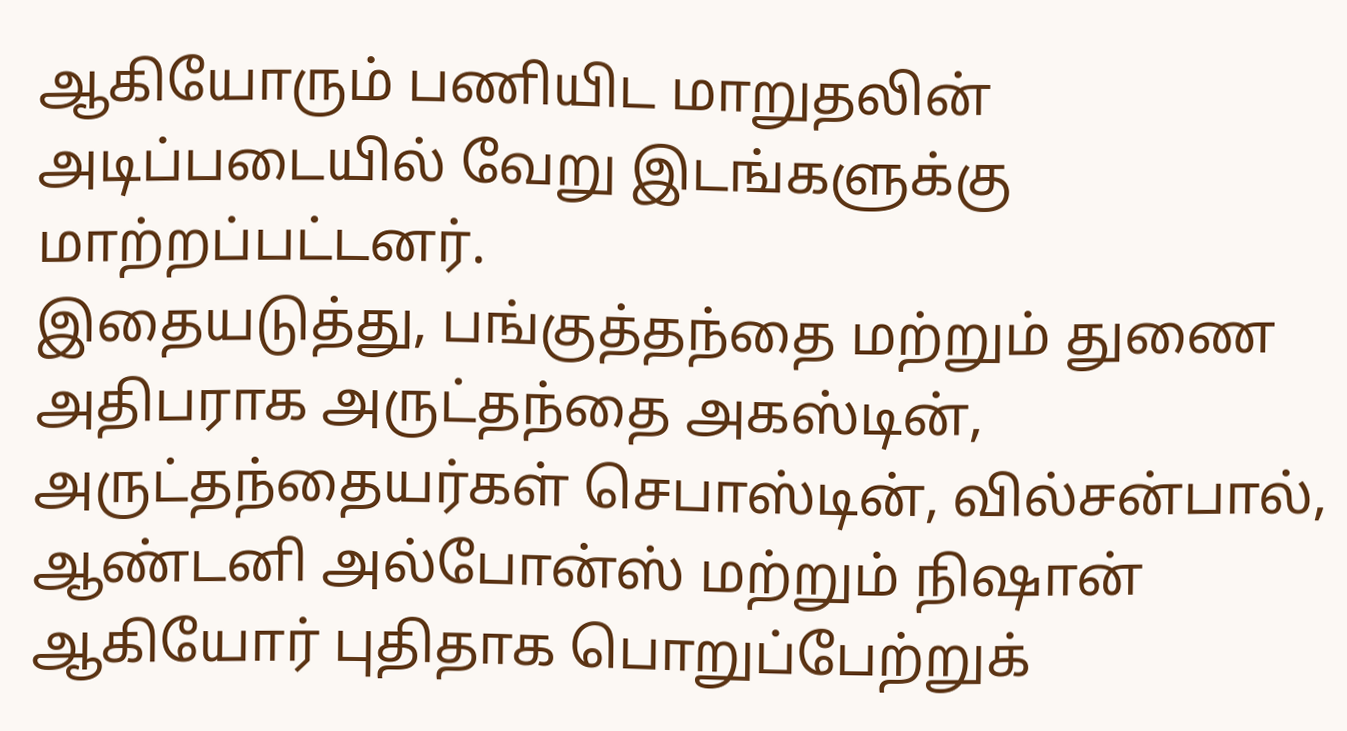ஆகியோரும் பணியிட மாறுதலின் அடிப்படையில் வேறு இடங்களுக்கு மாற்றப்பட்டனர்.
இதையடுத்து, பங்குத்தந்தை மற்றும் துணை அதிபராக அருட்தந்தை அகஸ்டின், அருட்தந்தையர்கள் செபாஸ்டின், வில்சன்பால், ஆண்டனி அல்போன்ஸ் மற்றும் நிஷான் ஆகியோர் புதிதாக பொறுப்பேற்றுக்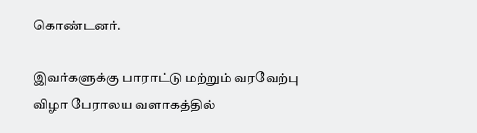கொண்டனர்.

இவர்களுக்கு பாராட்டு மற்றும் வரவேற்பு விழா பேராலய வளாகத்தில்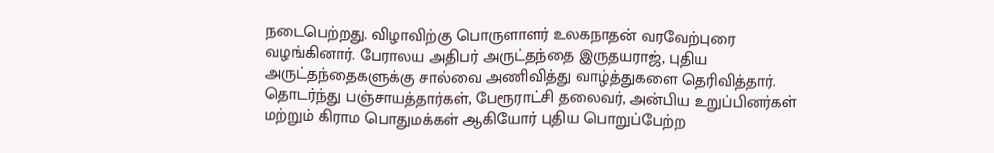நடைபெற்றது. விழாவிற்கு பொருளாளர் உலகநாதன் வரவேற்புரை வழங்கினார். பேராலய அதிபர் அருட்தந்தை இருதயராஜ், புதிய அருட்தந்தைகளுக்கு சால்வை அணிவித்து வாழ்த்துகளை தெரிவித்தார்.
தொடர்ந்து பஞ்சாயத்தார்கள், பேரூராட்சி தலைவர், அன்பிய உறுப்பினர்கள் மற்றும் கிராம பொதுமக்கள் ஆகியோர் புதிய பொறுப்பேற்ற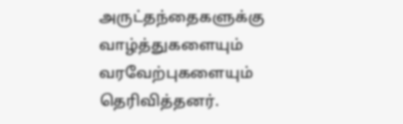அருட்தந்தைகளுக்கு வாழ்த்துகளையும் வரவேற்புகளையும் தெரிவித்தனர்.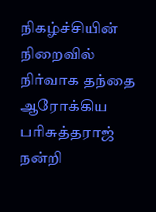நிகழ்ச்சியின் நிறைவில் நிர்வாக தந்தை ஆரோக்கிய பரிசுத்தராஜ் நன்றி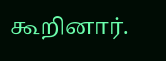கூறினார்.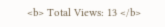<b> Total Views: 13 </b>